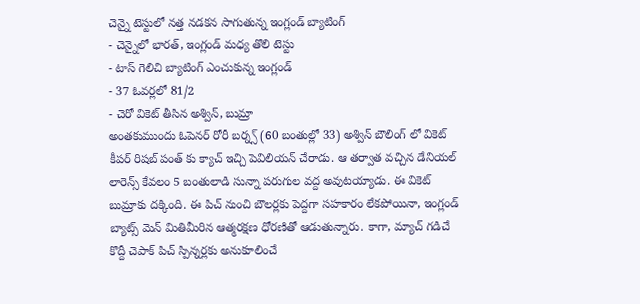చెన్నై టెస్టులో నత్త నడకన సాగుతున్న ఇంగ్లండ్ బ్యాటింగ్
- చెన్నైలో భారత్, ఇంగ్లండ్ మధ్య తొలి టెస్టు
- టాస్ గెలిచి బ్యాటింగ్ ఎంచుకున్న ఇంగ్లండ్
- 37 ఓవర్లలో 81/2
- చెరో వికెట్ తీసిన అశ్విన్, బుమ్రా
అంతకుముందు ఓపెనర్ రోరీ బర్న్స్ (60 బంతుల్లో 33) అశ్విన్ బౌలింగ్ లో వికెట్ కీపర్ రిషబ్ పంత్ కు క్యాచ్ ఇచ్చి పెవిలియన్ చేరాడు. ఆ తర్వాత వచ్చిన డేనియల్ లారెన్స్ కేవలం 5 బంతులాడి సున్నా పరుగుల వద్ద అవుటయ్యాడు. ఈ వికెట్ బుమ్రాకు దక్కింది. ఈ పిచ్ నుంచి బౌలర్లకు పెద్దగా సహకారం లేకపోయినా, ఇంగ్లండ్ బ్యాట్స్ మెన్ మితిమీరిన ఆత్మరక్షణ ధోరణితో ఆడుతున్నారు. కాగా, మ్యాచ్ గడిచే కొద్దీ చెపాక్ పిచ్ స్పిన్నర్లకు అనుకూలించే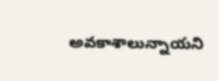అవకాశాలున్నాయని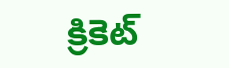క్రికెట్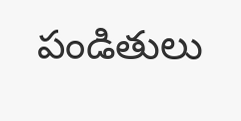పండితులు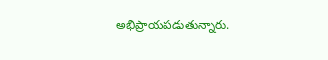అభిప్రాయపడుతున్నారు.